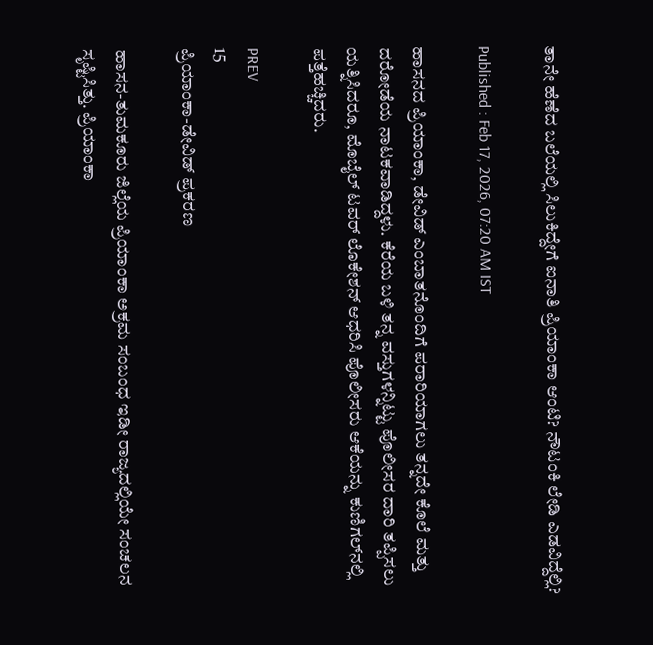ತಾನೇ ಹೆಣೆದ ಬಲೆಯಲ್ಲಿ ಸಿಲುಕಿದ್ದೇಗೆ ಐನಾತಿ ಪ್ರಿಯಾಂಕಾ ಆಂಟಿ? ನೌಟಂಕಿ ಲೇಡಿ ಎಡವಿದ್ದೆಲ್ಲಿ?

Published : Feb 17, 2026, 07:20 AM IST

ಹಾಸನದ ಪ್ರಿಯಾಂಕಾ, ಡೇವಿಡ್ ಎಂಬಾತನೊಂದಿಗೆ ಪರಾರಿಯಾಗಲು ತನ್ನದೇ ಕೊಲೆ ಮತ್ತು ದರೋಡೆಯ ನಾಟಕವಾಡಿದ್ದಳು. ಕೆರೆಯ ಬಳಿ ತನ್ನ ವಸ್ತುಗಳನ್ನಿಟ್ಟು ಪೊಲೀಸರ ದಾರಿ ತಪ್ಪಿಸಲು ಯತ್ನಿಸಿದರೂ, ಮೊಬೈಲ್ ಟವರ್ ಲೊಕೇಶನ್ ಆಧರಿಸಿ ಪೊಲೀಸರು ಆಕೆಯನ್ನು ಕುಣಿಗಲ್‌ನಲ್ಲಿ ಪತ್ತೆಹಚ್ಚಿದರು.

PREV
15
ಪ್ರಿಯಾಂಕಾ-ಡೇವಿಡ್ ಪ್ರಕರಣ

ಹಾಸನ-ತುಮಕೂರು ಜಿಲ್ಲೆಯ ಪ್ರಿಯಾಂಕಾ ಅಕ್ರಮ ಸಂಬಂಧ ಇಡೀ ರಾಜ್ಯದಲ್ಲಿಯೇ ಸಂಚಲನ ಸೃಷ್ಟಿಸಿತ್ತು. ಪ್ರಿಯಾಂಕಾ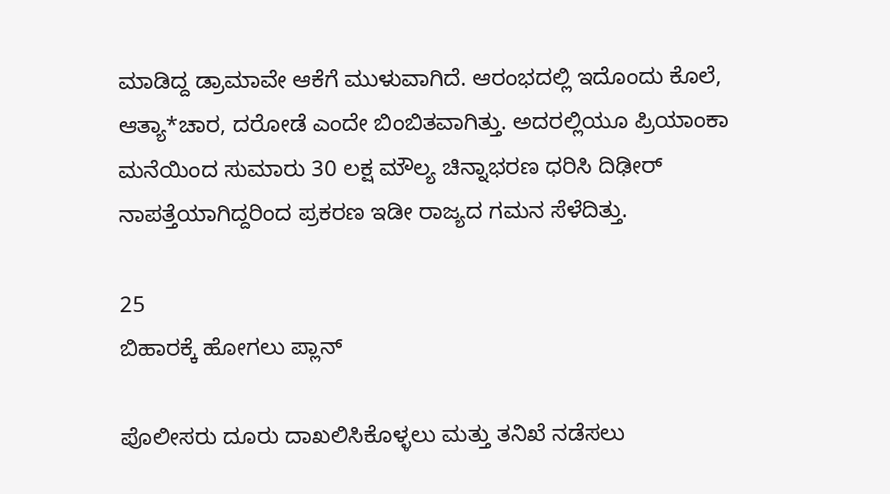ಮಾಡಿದ್ದ ಡ್ರಾಮಾವೇ ಆಕೆಗೆ ಮುಳುವಾಗಿದೆ. ಆರಂಭದಲ್ಲಿ ಇದೊಂದು ಕೊಲೆ, ಆತ್ಯಾ*ಚಾರ, ದರೋಡೆ ಎಂದೇ ಬಿಂಬಿತವಾಗಿತ್ತು. ಅದರಲ್ಲಿಯೂ ಪ್ರಿಯಾಂಕಾ ಮನೆಯಿಂದ ಸುಮಾರು 30 ಲಕ್ಷ ಮೌಲ್ಯ ಚಿನ್ನಾಭರಣ ಧರಿಸಿ ದಿಢೀರ್ ನಾಪತ್ತೆಯಾಗಿದ್ದರಿಂದ ಪ್ರಕರಣ ಇಡೀ ರಾಜ್ಯದ ಗಮನ ಸೆಳೆದಿತ್ತು.

25
ಬಿಹಾರಕ್ಕೆ ಹೋಗಲು ಪ್ಲಾನ್

ಪೊಲೀಸರು ದೂರು ದಾಖಲಿಸಿಕೊಳ್ಳಲು ಮತ್ತು ತನಿಖೆ ನಡೆಸಲು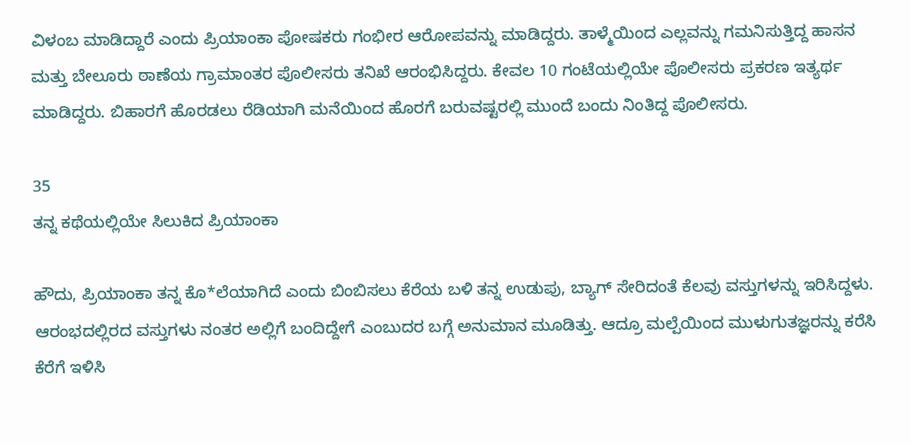ವಿಳಂಬ ಮಾಡಿದ್ದಾರೆ ಎಂದು ಪ್ರಿಯಾಂಕಾ ಪೋಷಕರು ಗಂಭೀರ ಆರೋಪವನ್ನು ಮಾಡಿದ್ದರು. ತಾಳ್ಮೆಯಿಂದ ಎಲ್ಲವನ್ನು ಗಮನಿಸುತ್ತಿದ್ದ ಹಾಸನ ಮತ್ತು ಬೇಲೂರು ಠಾಣೆಯ ಗ್ರಾಮಾಂತರ ಪೊಲೀಸರು ತನಿಖೆ ಆರಂಭಿಸಿದ್ದರು. ಕೇವಲ 10 ಗಂಟೆಯಲ್ಲಿಯೇ ಪೊಲೀಸರು ಪ್ರಕರಣ ಇತ್ಯರ್ಥ ಮಾಡಿದ್ದರು. ಬಿಹಾರಗೆ ಹೊರಡಲು ರೆಡಿಯಾಗಿ ಮನೆಯಿಂದ ಹೊರಗೆ ಬರುವಷ್ಟರಲ್ಲಿ ಮುಂದೆ ಬಂದು ನಿಂತಿದ್ದ ಪೊಲೀಸರು.

35
ತನ್ನ ಕಥೆಯಲ್ಲಿಯೇ ಸಿಲುಕಿದ ಪ್ರಿಯಾಂಕಾ

ಹೌದು, ಪ್ರಿಯಾಂಕಾ ತನ್ನ ಕೊ*ಲೆಯಾಗಿದೆ ಎಂದು ಬಿಂಬಿಸಲು ಕೆರೆಯ ಬಳಿ ತನ್ನ ಉಡುಪು, ಬ್ಯಾಗ್ ಸೇರಿದಂತೆ ಕೆಲವು ವಸ್ತುಗಳನ್ನು ಇರಿಸಿದ್ದಳು. ಆರಂಭದಲ್ಲಿರದ ವಸ್ತುಗಳು ನಂತರ ಅಲ್ಲಿಗೆ ಬಂದಿದ್ದೇಗೆ ಎಂಬುದರ ಬಗ್ಗೆ ಅನುಮಾನ ಮೂಡಿತ್ತು. ಆದ್ರೂ ಮಲ್ಪೆಯಿಂದ ಮುಳುಗುತಜ್ಞರನ್ನು ಕರೆಸಿ ಕೆರೆಗೆ ಇಳಿಸಿ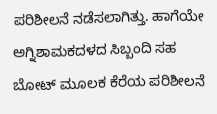ಪರಿಶೀಲನೆ ನಡೆಸಲಾಗಿತ್ತು. ಹಾಗೆಯೇ ಅಗ್ನಿಶಾಮಕದಳದ ಸಿಬ್ಬಂದಿ ಸಹ ಬೋಟ್ ಮೂಲಕ ಕೆರೆಯ ಪರಿಶೀಲನೆ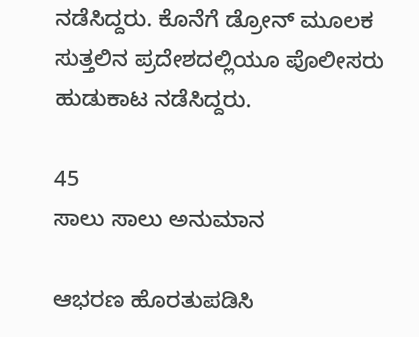ನಡೆಸಿದ್ದರು. ಕೊನೆಗೆ ಡ್ರೋನ್ ಮೂಲಕ ಸುತ್ತಲಿನ ಪ್ರದೇಶದಲ್ಲಿಯೂ ಪೊಲೀಸರು ಹುಡುಕಾಟ ನಡೆಸಿದ್ದರು.

45
ಸಾಲು ಸಾಲು ಅನುಮಾನ

ಆಭರಣ ಹೊರತುಪಡಿಸಿ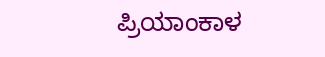ಪ್ರಿಯಾಂಕಾಳ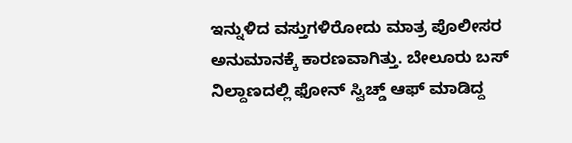ಇನ್ನುಳಿದ ವಸ್ತುಗಳಿರೋದು ಮಾತ್ರ ಪೊಲೀಸರ ಅನುಮಾನಕ್ಕೆ ಕಾರಣವಾಗಿತ್ತು. ಬೇಲೂರು ಬಸ್ ನಿಲ್ದಾಣದಲ್ಲಿ ಫೋನ್ ಸ್ವಿಚ್ಡ್ ಆಫ್ ಮಾಡಿದ್ದ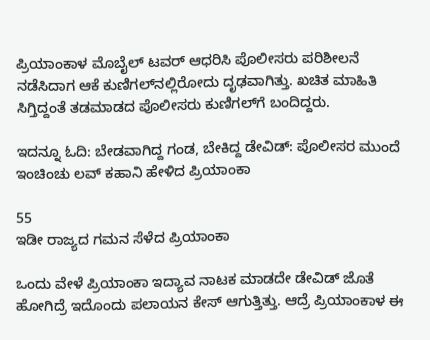ಪ್ರಿಯಾಂಕಾಳ ಮೊಬೈಲ್ ಟವರ್ ಆಧರಿಸಿ ಪೊಲೀಸರು ಪರಿಶೀಲನೆ ನಡೆಸಿದಾಗ ಆಕೆ ಕುಣಿಗಲ್‌ನಲ್ಲಿರೋದು ದೃಢವಾಗಿತ್ತು. ಖಚಿತ ಮಾಹಿತಿ ಸಿಗ್ತಿದ್ದಂತೆ ತಡಮಾಡದ ಪೊಲೀಸರು ಕುಣಿಗಲ್‌ಗೆ ಬಂದಿದ್ದರು.

ಇದನ್ನೂ ಓದಿ: ಬೇಡವಾಗಿದ್ದ ಗಂಡ, ಬೇಕಿದ್ದ ಡೇವಿಡ್: ಪೊಲೀಸರ ಮುಂದೆ ಇಂಚಿಂಚು ಲವ್ ಕಹಾನಿ ಹೇಳಿದ ಪ್ರಿಯಾಂಕಾ

55
ಇಡೀ ರಾಜ್ಯದ ಗಮನ ಸೆಳೆದ ಪ್ರಿಯಾಂಕಾ

ಒಂದು ವೇಳೆ ಪ್ರಿಯಾಂಕಾ ಇದ್ಯಾವ ನಾಟಕ ಮಾಡದೇ ಡೇವಿಡ್ ಜೊತೆ ಹೋಗಿದ್ರೆ ಇದೊಂದು ಪಲಾಯನ ಕೇಸ್ ಆಗುತ್ತಿತ್ತು. ಆದ್ರೆ ಪ್ರಿಯಾಂಕಾಳ ಈ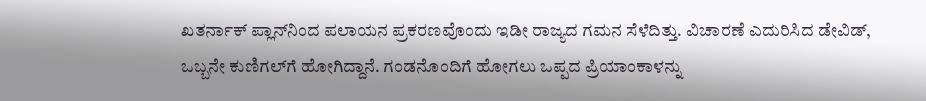ಖತರ್ನಾಕ್ ಪ್ಲಾನ್‌ನಿಂದ ಪಲಾಯನ ಪ್ರಕರಣವೊಂದು ಇಡೀ ರಾಜ್ಯದ ಗಮನ ಸೆಳೆದಿತ್ತು. ವಿಚಾರಣೆ ಎದುರಿಸಿದ ಡೇವಿಡ್, ಒಬ್ಬನೇ ಕುಣಿಗಲ್‌ಗೆ ಹೋಗಿದ್ದಾನೆ. ಗಂಡನೊಂದಿಗೆ ಹೋಗಲು ಒಪ್ಪದ ಪ್ರಿಯಾಂಕಾಳನ್ನು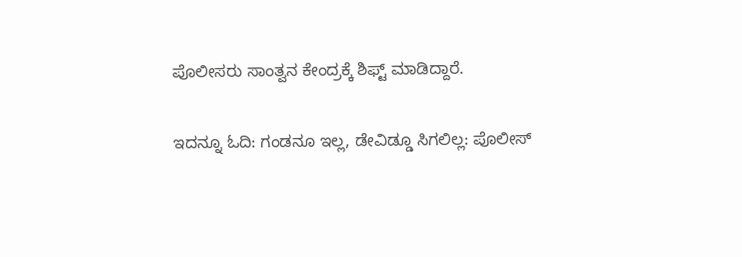ಪೊಲೀಸರು ಸಾಂತ್ವನ ಕೇಂದ್ರಕ್ಕೆ ಶಿಫ್ಟ್ ಮಾಡಿದ್ದಾರೆ.

ಇದನ್ನೂ ಓದಿ: ಗಂಡನೂ ಇಲ್ಲ, ಡೇವಿಡ್ಡೂ ಸಿಗಲಿಲ್ಲ: ಪೊಲೀಸ್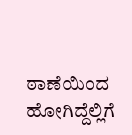ಠಾಣೆಯಿಂದ ಹೋಗಿದ್ದೆಲ್ಲಿಗೆ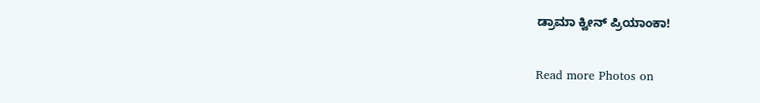ಡ್ರಾಮಾ ಕ್ವೀನ್ ಪ್ರಿಯಾಂಕಾ!

Read more Photos on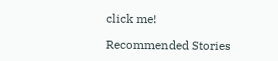click me!

Recommended Stories